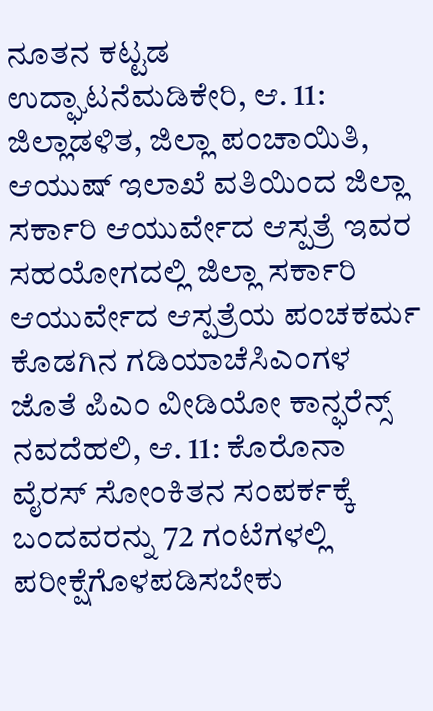ನೂತನ ಕಟ್ಟಡ ಉದ್ಘಾಟನೆಮಡಿಕೇರಿ, ಆ. 11: ಜಿಲ್ಲಾಡಳಿತ, ಜಿಲ್ಲಾ ಪಂಚಾಯಿತಿ, ಆಯುಷ್ ಇಲಾಖೆ ವತಿಯಿಂದ ಜಿಲ್ಲಾ ಸರ್ಕಾರಿ ಆಯುರ್ವೇದ ಆಸ್ಪತ್ರೆ ಇವರ ಸಹಯೋಗದಲ್ಲಿ ಜಿಲ್ಲಾ ಸರ್ಕಾರಿ ಆಯುರ್ವೇದ ಆಸ್ಪತ್ರೆಯ ಪಂಚಕರ್ಮ
ಕೊಡಗಿನ ಗಡಿಯಾಚೆಸಿಎಂಗಳ ಜೊತೆ ಪಿಎಂ ವೀಡಿಯೋ ಕಾನ್ಫರೆನ್ಸ್ ನವದೆಹಲಿ, ಆ. 11: ಕೊರೊನಾ ವೈರಸ್ ಸೋಂಕಿತನ ಸಂಪರ್ಕಕ್ಕೆ ಬಂದವರನ್ನು 72 ಗಂಟೆಗಳಲ್ಲಿ ಪರೀಕ್ಷೆಗೊಳಪಡಿಸಬೇಕು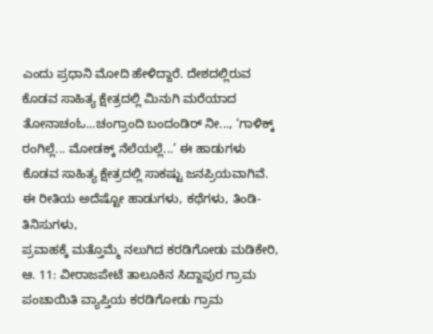ಎಂದು ಪ್ರಧಾನಿ ಮೋದಿ ಹೇಳಿದ್ದಾರೆ. ದೇಶದಲ್ಲಿರುವ
ಕೊಡವ ಸಾಹಿತ್ಯ ಕ್ಷೇತ್ರದಲ್ಲಿ ಮಿನುಗಿ ಮರೆಯಾದ ತೋನಾಚಂಓ...ಚಂಗ್ರಾಂದಿ ಬಂದಂಡಿರ್ ನೀ..., ‘ಗಾಳಿಕ್ಕ್ ರಂಗಿಲ್ಲೆ... ಮೋಡಕ್ಕ್ ನೆಲೆಯಲ್ಲೆ...’ ಈ ಹಾಡುಗಳು ಕೊಡವ ಸಾಹಿತ್ಯ ಕ್ಷೇತ್ರದಲ್ಲಿ ಸಾಕಷ್ಟು ಜನಪ್ರಿಯವಾಗಿವೆ. ಈ ರೀತಿಯ ಅದೆಷ್ಟೋ ಹಾಡುಗಳು, ಕಥೆಗಳು, ತಿಂಡಿ-ತಿನಿಸುಗಳು,
ಪ್ರವಾಹಕ್ಕೆ ಮತ್ತೊಮ್ಮೆ ನಲುಗಿದ ಕರಡಿಗೋಡು ಮಡಿಕೇರಿ, ಆ. 11: ವೀರಾಜಪೇಟೆ ತಾಲೂಕಿನ ಸಿದ್ದಾಪುರ ಗ್ರಾಮ ಪಂಚಾಯಿತಿ ವ್ಯಾಪ್ತಿಯ ಕರಡಿಗೋಡು ಗ್ರಾಮ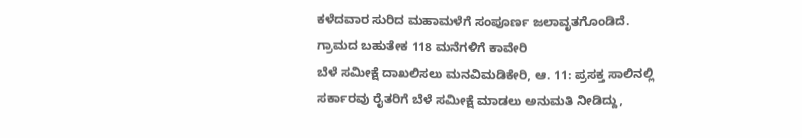ಕಳೆದವಾರ ಸುರಿದ ಮಹಾಮಳೆಗೆ ಸಂಪೂರ್ಣ ಜಲಾವೃತಗೊಂಡಿದೆ. ಗ್ರಾಮದ ಬಹುತೇಕ 118 ಮನೆಗಳಿಗೆ ಕಾವೇರಿ
ಬೆಳೆ ಸಮೀಕ್ಷೆ ದಾಖಲಿಸಲು ಮನವಿಮಡಿಕೇರಿ, ಆ. 11: ಪ್ರಸಕ್ತ ಸಾಲಿನಲ್ಲಿ ಸರ್ಕಾರವು ರೈತರಿಗೆ ಬೆಳೆ ಸಮೀಕ್ಷೆ ಮಾಡಲು ಅನುಮತಿ ನೀಡಿದ್ದು,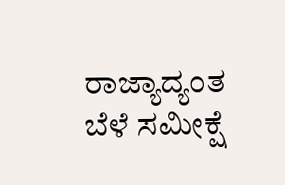ರಾಜ್ಯಾದ್ಯಂತ ಬೆಳೆ ಸಮೀಕ್ಷೆ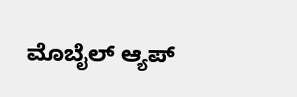ಮೊಬೈಲ್ ಆ್ಯಪ್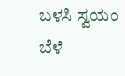ಬಳಸಿ ಸ್ವಯಂ ಬೆಳೆ